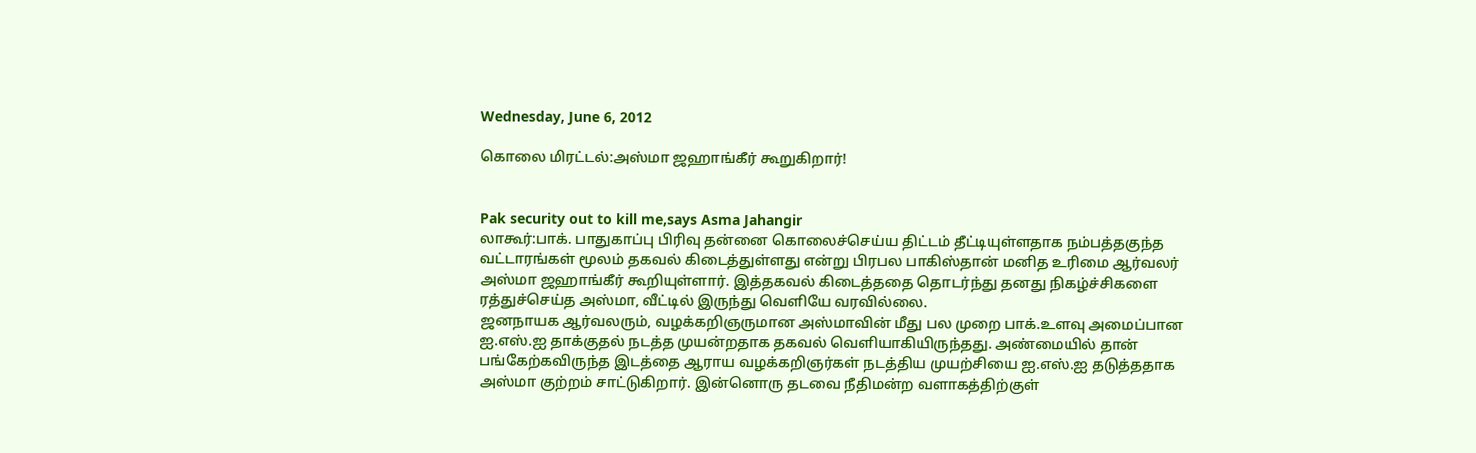Wednesday, June 6, 2012

கொலை மிரட்டல்:அஸ்மா ஜஹாங்கீர் கூறுகிறார்!


Pak security out to kill me,says Asma Jahangir
லாகூர்:பாக். பாதுகாப்பு பிரிவு தன்னை கொலைச்செய்ய திட்டம் தீட்டியுள்ளதாக நம்பத்தகுந்த வட்டாரங்கள் மூலம் தகவல் கிடைத்துள்ளது என்று பிரபல பாகிஸ்தான் மனித உரிமை ஆர்வலர் அஸ்மா ஜஹாங்கீர் கூறியுள்ளார். இத்தகவல் கிடைத்ததை தொடர்ந்து தனது நிகழ்ச்சிகளை ரத்துச்செய்த அஸ்மா, வீட்டில் இருந்து வெளியே வரவில்லை.
ஜனநாயக ஆர்வலரும், வழக்கறிஞருமான அஸ்மாவின் மீது பல முறை பாக்.உளவு அமைப்பான ஐ.எஸ்.ஐ தாக்குதல் நடத்த முயன்றதாக தகவல் வெளியாகியிருந்தது. அண்மையில் தான் பங்கேற்கவிருந்த இடத்தை ஆராய வழக்கறிஞர்கள் நடத்திய முயற்சியை ஐ.எஸ்.ஐ தடுத்ததாக அஸ்மா குற்றம் சாட்டுகிறார். இன்னொரு தடவை நீதிமன்ற வளாகத்திற்குள்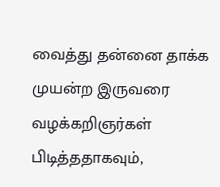வைத்து தன்னை தாக்க முயன்ற இருவரை வழக்கறிஞர்கள் பிடித்ததாகவும்,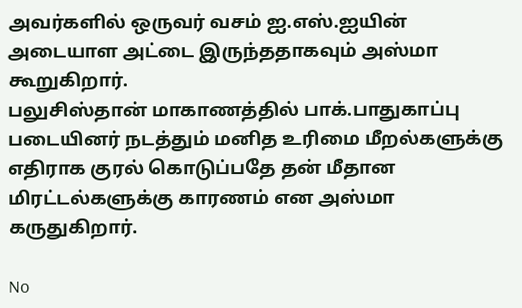அவர்களில் ஒருவர் வசம் ஐ.எஸ்.ஐயின் அடையாள அட்டை இருந்ததாகவும் அஸ்மா கூறுகிறார்.
பலுசிஸ்தான் மாகாணத்தில் பாக்.பாதுகாப்பு படையினர் நடத்தும் மனித உரிமை மீறல்களுக்கு எதிராக குரல் கொடுப்பதே தன் மீதான மிரட்டல்களுக்கு காரணம் என அஸ்மா கருதுகிறார்.

No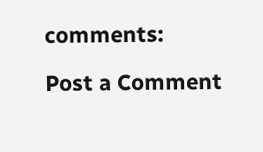comments:

Post a Comment